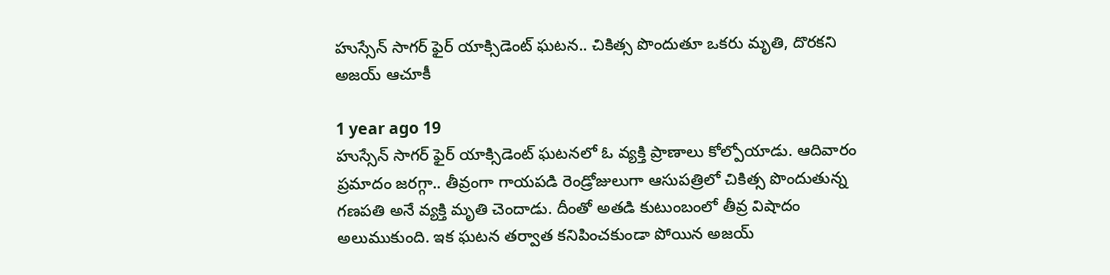హుస్సేన్‌ సాగర్‌ ఫైర్ యాక్సిడెంట్ ఘటన.. చికిత్స పొందుతూ ఒకరు మృతి, దొరకని అజయ్ ఆచూకీ

1 year ago 19
హుస్సేన్ సాగర్ ఫైర్ యాక్సిడెంట్ ఘటనలో ఓ వ్యక్తి ప్రాణాలు కోల్పోయాడు. ఆదివారం ప్రమాదం జరగ్గా.. తీవ్రంగా గాయపడి రెండ్రోజులుగా ఆసుపత్రిలో చికిత్స పొందుతున్న గణపతి అనే వ్యక్తి మృతి చెందాడు. దీంతో అతడి కుటుంబంలో తీవ్ర విషాదం అలుముకుంది. ఇక ఘటన తర్వాత కనిపించకుండా పోయిన అజయ్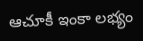ఆచూకీ ఇంకా లభ్యం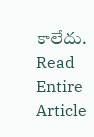కాలేదు.
Read Entire Article